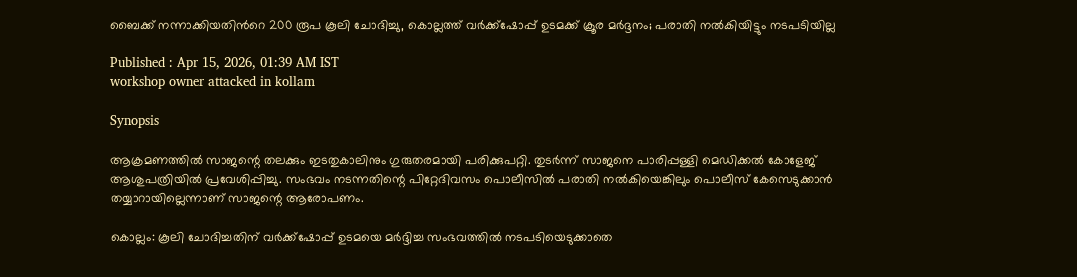ബൈക്ക് നന്നാക്കിയതിന്‍റെ 200 രൂപ കൂലി ചോദിച്ചു, കൊല്ലത്ത് വർക്ക്ഷോപ്പ് ഉടമക്ക് ക്രൂര മർദ്ദനം; പരാതി നൽകിയിട്ടും നടപടിയില്ല

Published : Apr 15, 2026, 01:39 AM IST
workshop owner attacked in kollam

Synopsis

ആക്രമണത്തിൽ സാജന്റെ തലക്കും ഇടതുകാലിനും ഗുരുതരമായി പരിക്കുപറ്റി. തുടർന്ന് സാജനെ പാരിപ്പള്ളി മെഡിക്കൽ കോളേജ് ആശുപത്രിയിൽ പ്രവേശിപ്പിച്ചു. സംഭവം നടന്നതിന്റെ പിറ്റേദിവസം പൊലീസിൽ പരാതി നൽകിയെങ്കിലും പൊലീസ് കേസെടുക്കാൻ തയ്യാറായില്ലെന്നാണ് സാജന്റെ ആരോപണം.

കൊല്ലം: കൂലി ചോദിച്ചതിന് വർക്ക്ഷോപ്പ് ഉടമയെ മർദ്ദിച്ച സംഭവത്തിൽ നടപടിയെടുക്കാതെ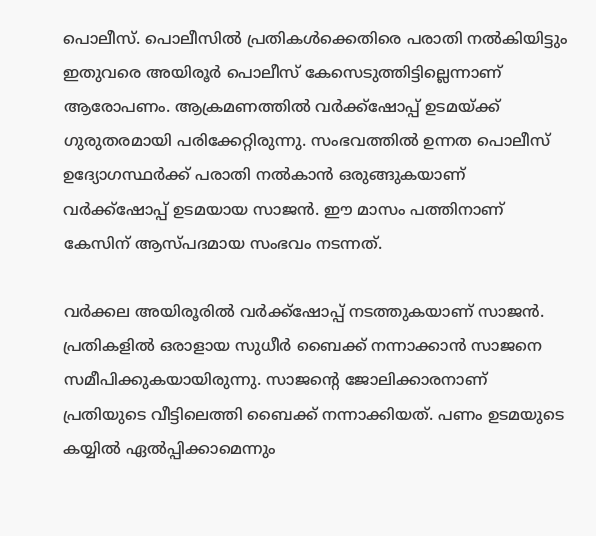പൊലീസ്. പൊലീസിൽ പ്രതികൾക്കെതിരെ പരാതി നൽകിയിട്ടും ഇതുവരെ അയിരൂർ പൊലീസ് കേസെടുത്തിട്ടില്ലെന്നാണ് ആരോപണം. ആക്രമണത്തിൽ വർക്ക്ഷോപ്പ് ഉടമയ്ക്ക് ഗുരുതരമായി പരിക്കേറ്റിരുന്നു. സംഭവത്തിൽ ഉന്നത പൊലീസ് ഉദ്യോഗസ്ഥർക്ക് പരാതി നൽകാൻ ഒരുങ്ങുകയാണ് വർക്ക്ഷോപ്പ് ഉടമയായ സാജൻ. ഈ മാസം പത്തിനാണ് കേസിന് ആസ്പദമായ സംഭവം നടന്നത്.

വർക്കല അയിരൂരിൽ വർക്ക്ഷോപ്പ് നടത്തുകയാണ് സാജൻ. പ്രതികളിൽ ഒരാളായ സുധീർ ബൈക്ക് നന്നാക്കാൻ സാജനെ സമീപിക്കുകയായിരുന്നു. സാജന്റെ ജോലിക്കാരനാണ് പ്രതിയുടെ വീട്ടിലെത്തി ബൈക്ക് നന്നാക്കിയത്. പണം ഉടമയുടെ കയ്യിൽ ഏൽപ്പിക്കാമെന്നും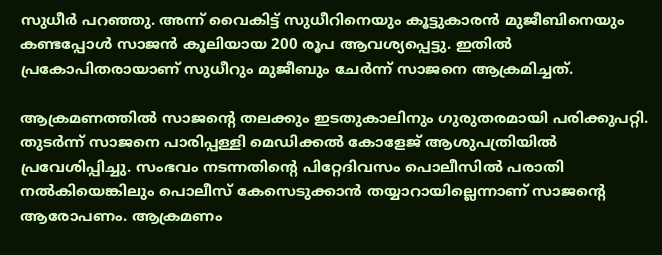സുധീർ പറഞ്ഞു. അന്ന് വൈകിട്ട് സുധീറിനെയും കൂട്ടുകാരൻ മുജീബിനെയും കണ്ടപ്പോൾ സാജൻ കൂലിയായ 200 രൂപ ആവശ്യപ്പെട്ടു. ഇതിൽ പ്രകോപിതരായാണ് സുധീറും മുജീബും ചേർന്ന് സാജനെ ആക്രമിച്ചത്.

ആക്രമണത്തിൽ സാജന്റെ തലക്കും ഇടതുകാലിനും ഗുരുതരമായി പരിക്കുപറ്റി. തുടർന്ന് സാജനെ പാരിപ്പള്ളി മെഡിക്കൽ കോളേജ് ആശുപത്രിയിൽ പ്രവേശിപ്പിച്ചു. സംഭവം നടന്നതിന്റെ പിറ്റേദിവസം പൊലീസിൽ പരാതി നൽകിയെങ്കിലും പൊലീസ് കേസെടുക്കാൻ തയ്യാറായില്ലെന്നാണ് സാജന്റെ ആരോപണം. ആക്രമണം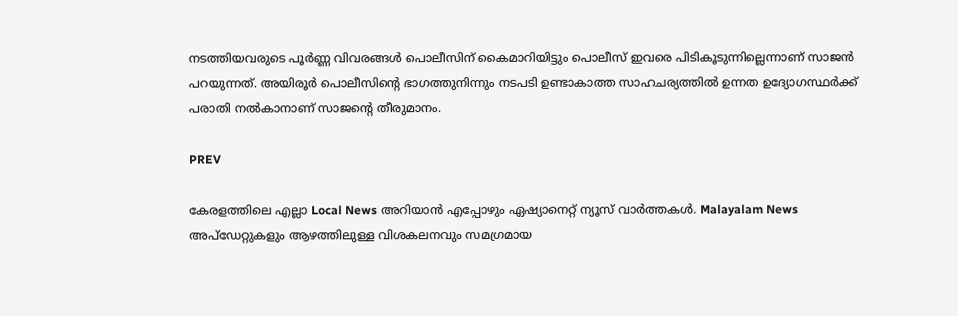നടത്തിയവരുടെ പൂർണ്ണ വിവരങ്ങൾ പൊലീസിന് കൈമാറിയിട്ടും പൊലീസ് ഇവരെ പിടികൂടുന്നില്ലെന്നാണ് സാജൻ പറയുന്നത്. അയിരൂ‍ർ പൊലീസിന്റെ ഭാഗത്തുനിന്നും നടപടി ഉണ്ടാകാത്ത സാഹചര്യത്തിൽ ഉന്നത ഉദ്യോഗസ്ഥർക്ക് പരാതി നൽകാനാണ് സാജന്റെ തീരുമാനം.

PREV

കേരളത്തിലെ എല്ലാ Local News അറിയാൻ എപ്പോഴും ഏഷ്യാനെറ്റ് ന്യൂസ് വാർത്തകൾ. Malayalam News  അപ്‌ഡേറ്റുകളും ആഴത്തിലുള്ള വിശകലനവും സമഗ്രമായ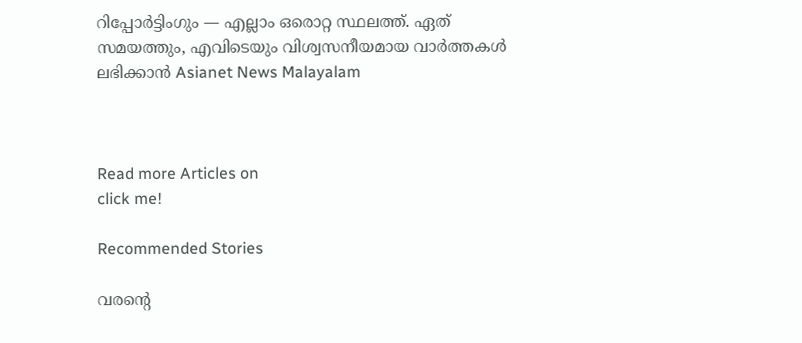റിപ്പോർട്ടിംഗും — എല്ലാം ഒരൊറ്റ സ്ഥലത്ത്. ഏത് സമയത്തും, എവിടെയും വിശ്വസനീയമായ വാർത്തകൾ ലഭിക്കാൻ Asianet News Malayalam



Read more Articles on
click me!

Recommended Stories

വരന്റെ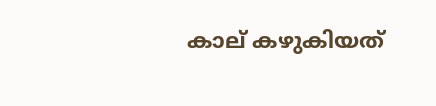കാല് കഴുകിയത്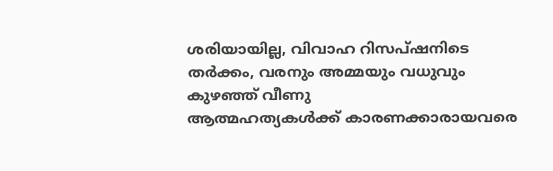ശരിയായില്ല, വിവാഹ റിസപ്ഷനിടെ തർക്കം, വരനും അമ്മയും വധുവും കുഴഞ്ഞ് വീണു
ആത്മഹത്യകൾക്ക് കാരണക്കാരായവരെ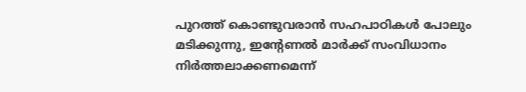പുറത്ത് കൊണ്ടുവരാൻ സഹപാഠികൾ പോലും മടിക്കുന്നു, ഇന്റേണൽ മാർക്ക് സംവിധാനം നിർത്തലാക്കണമെന്ന്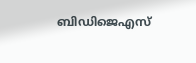ബിഡിജെഎസ്